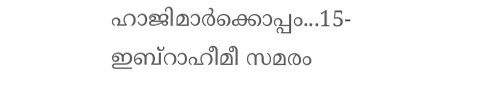ഹാജിമാര്‍ക്കൊപ്പം...15-ഇബ്റാഹീമീ സമരം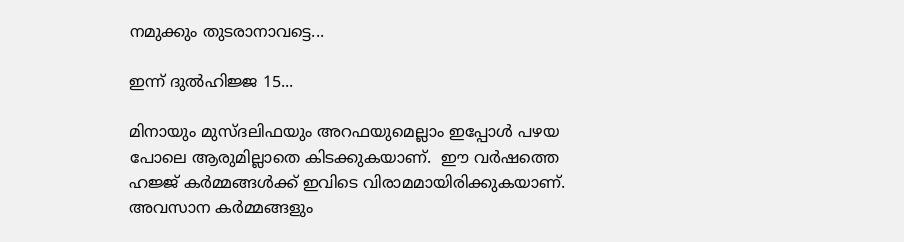നമുക്കും തുടരാനാവട്ടെ...

ഇന്ന് ദുല്‍ഹിജ്ജ 15...

മിനായും മുസ്ദലിഫയും അറഫയുമെല്ലാം ഇപ്പോള്‍ പഴയ പോലെ ആരുമില്ലാതെ കിടക്കുകയാണ്.  ഈ വര്‍ഷത്തെ ഹജ്ജ് കര്‍മ്മങ്ങള്‍ക്ക് ഇവിടെ വിരാമമായിരിക്കുകയാണ്. അവസാന കര്‍മ്മങ്ങളും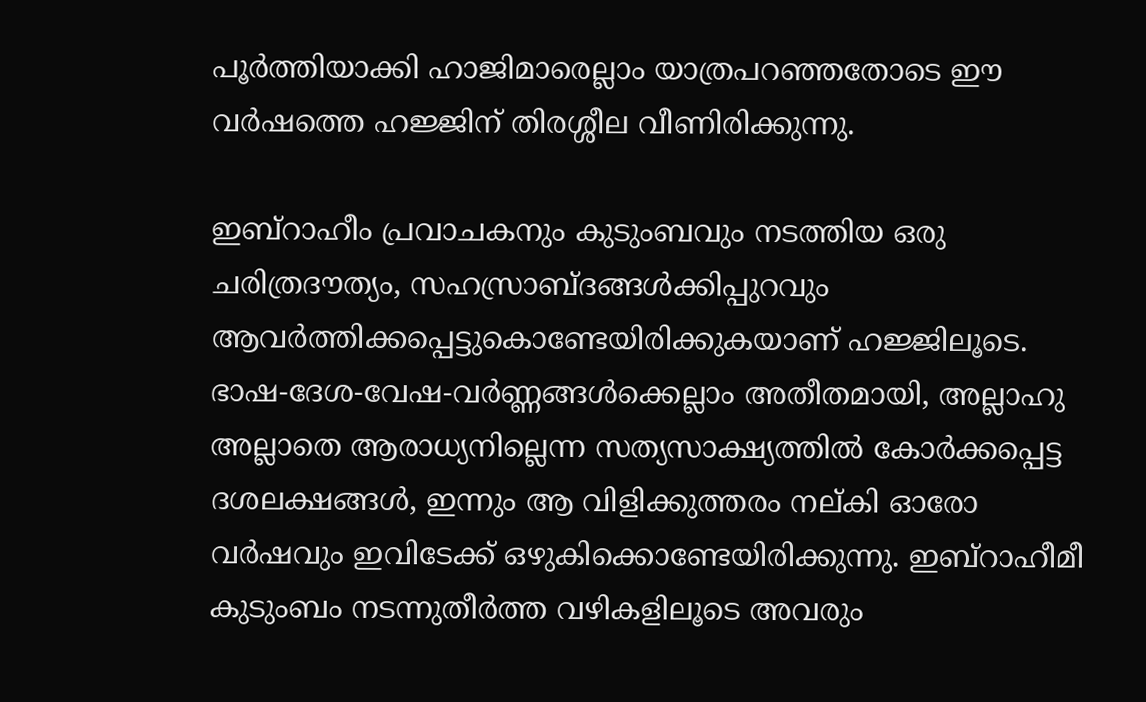പൂര്‍ത്തിയാക്കി ഹാജിമാരെല്ലാം യാത്രപറഞ്ഞതോടെ ഈ വര്‍ഷത്തെ ഹജ്ജിന് തിരശ്ശീല വീണിരിക്കുന്നു.

ഇബ്റാഹീം പ്രവാചകനും കുടുംബവും നടത്തിയ ഒരു ചരിത്രദൗത്യം, സഹസ്രാബ്ദങ്ങള്‍ക്കിപ്പുറവും ആവര്‍ത്തിക്കപ്പെട്ടുകൊണ്ടേയിരിക്കുകയാണ് ഹജ്ജിലൂടെ. ഭാഷ-ദേശ-വേഷ-വര്‍ണ്ണങ്ങള്‍ക്കെല്ലാം അതീതമായി, അല്ലാഹു അല്ലാതെ ആരാധ്യനില്ലെന്ന സത്യസാക്ഷ്യത്തില്‍ കോര്‍ക്കപ്പെട്ട ദശലക്ഷങ്ങള്‍, ഇന്നും ആ വിളിക്കുത്തരം നല്കി ഓരോ വര്‍ഷവും ഇവിടേക്ക് ഒഴുകിക്കൊണ്ടേയിരിക്കുന്നു. ഇബ്റാഹീമീ കുടുംബം നടന്നുതീര്‍ത്ത വഴികളിലൂടെ അവരും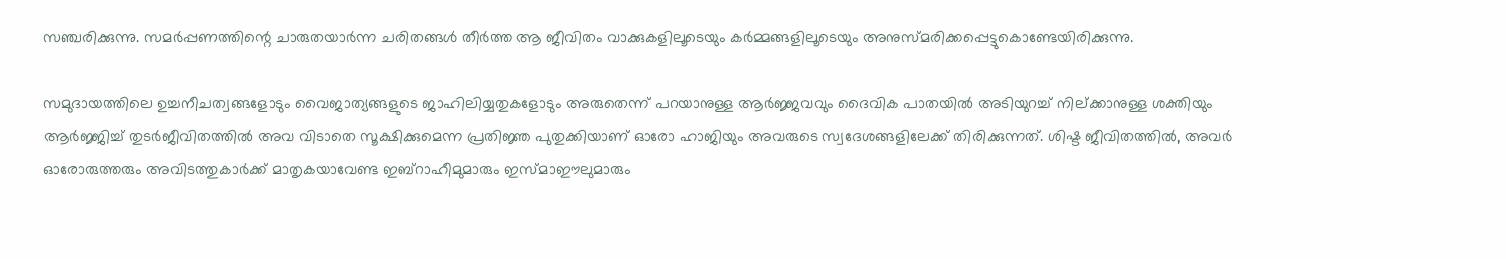സഞ്ചരിക്കുന്നു. സമര്‍പ്പണത്തിന്റെ ചാരുതയാര്‍ന്ന ചരിതങ്ങള്‍ തീര്‍ത്ത ആ ജീവിതം വാക്കുകളിലൂടെയും കര്‍മ്മങ്ങളിലൂടെയും അനുസ്മരിക്കപ്പെട്ടുകൊണ്ടേയിരിക്കുന്നു.

സമുദായത്തിലെ ഉച്ചനീചത്വങ്ങളോടും വൈജാത്യങ്ങളുടെ ജാഹിലിയ്യതുകളോടും അരുതെന്ന് പറയാനുള്ള ആര്‍ജ്ജവവും ദൈവിക പാതയില്‍ അടിയുറച്ച് നില്ക്കാനുള്ള ശക്തിയും ആര്‍ജ്ജിച്ച് തുടര്‍ജീവിതത്തില്‍ അവ വിടാതെ സൂക്ഷിക്കുമെന്ന പ്രതിജ്ഞ പുതുക്കിയാണ് ഓരോ ഹാജിയും അവരുടെ സ്വദേശങ്ങളിലേക്ക് തിരിക്കുന്നത്. ശിഷ്ട ജീവിതത്തില്‍, അവര്‍ ഓരോരുത്തരും അവിടത്തുകാര്‍ക്ക് മാതൃകയാവേണ്ട ഇബ്റാഹീമുമാരും ഇസ്മാഈലുമാരും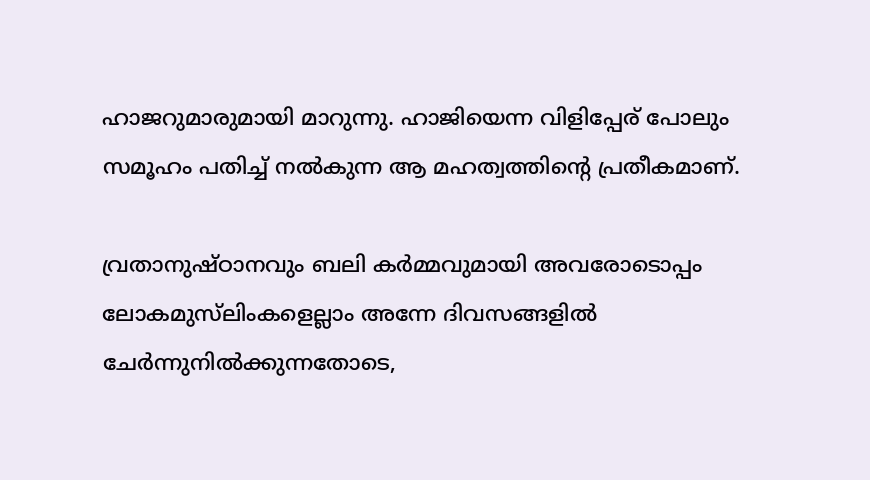ഹാജറുമാരുമായി മാറുന്നു. ഹാജിയെന്ന വിളിപ്പേര് പോലും സമൂഹം പതിച്ച് നല്‍കുന്ന ആ മഹത്വത്തിന്റെ പ്രതീകമാണ്.

വ്രതാനുഷ്ഠാനവും ബലി കര്‍മ്മവുമായി അവരോടൊപ്പം ലോകമുസ്‍ലിംകളെല്ലാം അന്നേ ദിവസങ്ങളില്‍ ചേര്‍ന്നുനില്‍ക്കുന്നതോടെ,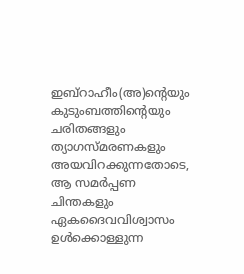ഇബ്റാഹീം(അ)ന്റെയും കുടുംബത്തിന്റെയും ചരിതങ്ങളും ത്യാഗസ്മരണകളും അയവിറക്കുന്നതോടെ, ആ സമര്‍പ്പണ ചിന്തകളും ഏകദൈവവിശ്വാസം ഉള്‍ക്കൊള്ളുന്ന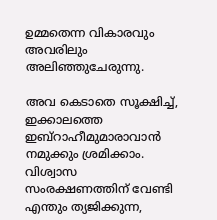ഉമ്മതെന്ന വികാരവും അവരിലും അലിഞ്ഞുചേരുന്നു.

അവ കെടാതെ സൂക്ഷിച്ച്, ഇക്കാലത്തെ ഇബ്റാഹീമുമാരാവാന്‍ നമുക്കും ശ്രമിക്കാം. വിശ്വാസ സംരക്ഷണത്തിന് വേണ്ടി എന്തും ത്യജിക്കുന്ന,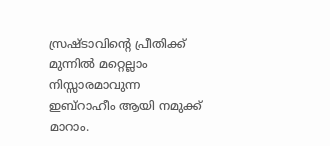സ്രഷ്ടാവിന്റെ പ്രീതിക്ക് മുന്നില്‍ മറ്റെല്ലാം നിസ്സാരമാവുന്ന ഇബ്റാഹീം ആയി നമുക്ക് മാറാം.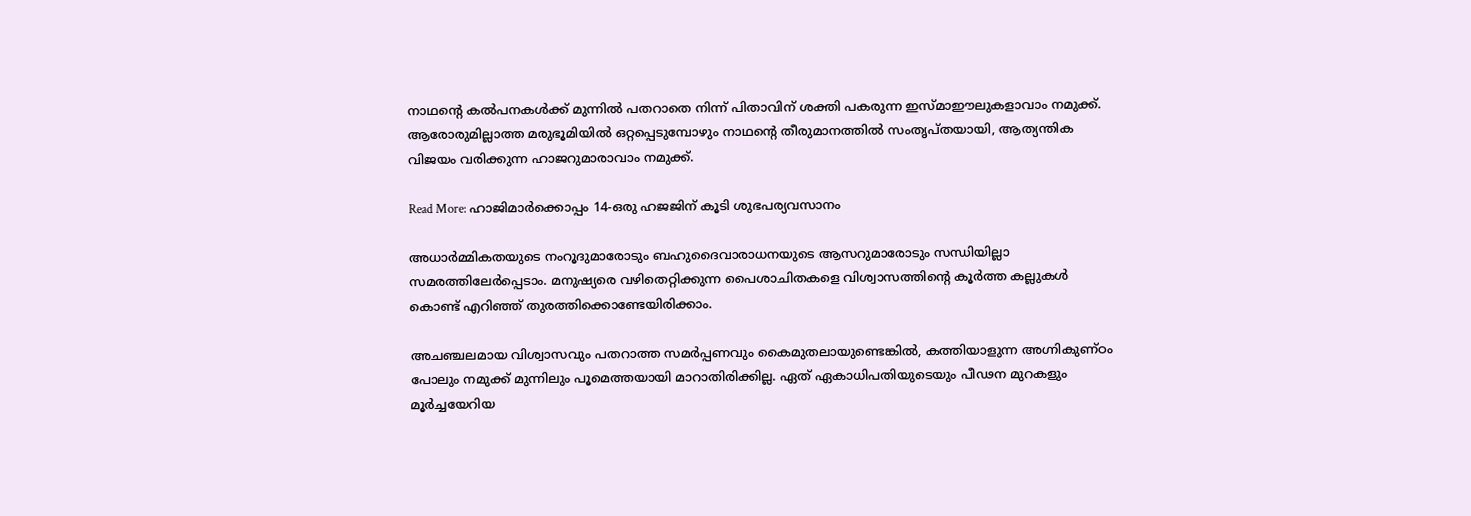നാഥന്റെ കല്‍പനകള്‍ക്ക് മുന്നില്‍ പതറാതെ നിന്ന് പിതാവിന് ശക്തി പകരുന്ന ഇസ്മാഈലുകളാവാം നമുക്ക്. ആരോരുമില്ലാത്ത മരുഭൂമിയില്‍ ഒറ്റപ്പെടുമ്പോഴും നാഥന്റെ തീരുമാനത്തില്‍ സംതൃപ്തയായി, ആത്യന്തിക വിജയം വരിക്കുന്ന ഹാജറുമാരാവാം നമുക്ക്.

Read More: ഹാജിമാര്‍ക്കൊപ്പം 14-ഒരു ഹജജിന് കൂടി ശുഭപര്യവസാനം

അധാര്‍മ്മികതയുടെ നംറൂദുമാരോടും ബഹുദൈവാരാധനയുടെ ആസറുമാരോടും സന്ധിയില്ലാ സമരത്തിലേര്‍പ്പെടാം. മനുഷ്യരെ വഴിതെറ്റിക്കുന്ന പൈശാചിതകളെ വിശ്വാസത്തിന്റെ കൂര്‍ത്ത കല്ലുകള്‍ കൊണ്ട് എറിഞ്ഞ് തുരത്തിക്കൊണ്ടേയിരിക്കാം.

അചഞ്ചലമായ വിശ്വാസവും പതറാത്ത സമര്‍പ്പണവും കൈമുതലായുണ്ടെങ്കില്‍, കത്തിയാളുന്ന അഗ്നികുണ്ഠം പോലും നമുക്ക് മുന്നിലും പൂമെത്തയായി മാറാതിരിക്കില്ല. ഏത് ഏകാധിപതിയുടെയും പീഢന മുറകളും മൂര്‍ച്ചയേറിയ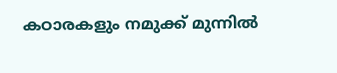കഠാരകളും നമുക്ക് മുന്നില്‍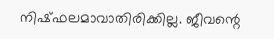നിഷ്ഫലമാവാതിരിക്കില്ല. ജീവന്റെ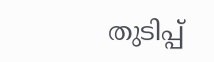തുടിപ്പ്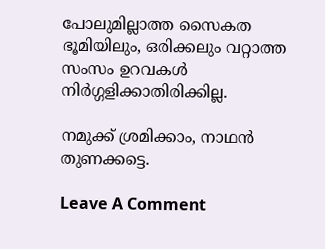പോലുമില്ലാത്ത സൈകത ഭൂമിയിലും, ഒരിക്കലും വറ്റാത്ത സംസം ഉറവകള്‍ നിര്‍ഗ്ഗളിക്കാതിരിക്കില്ല.

നമുക്ക് ശ്രമിക്കാം, നാഥന്‍ തുണക്കട്ടെ.

Leave A Comment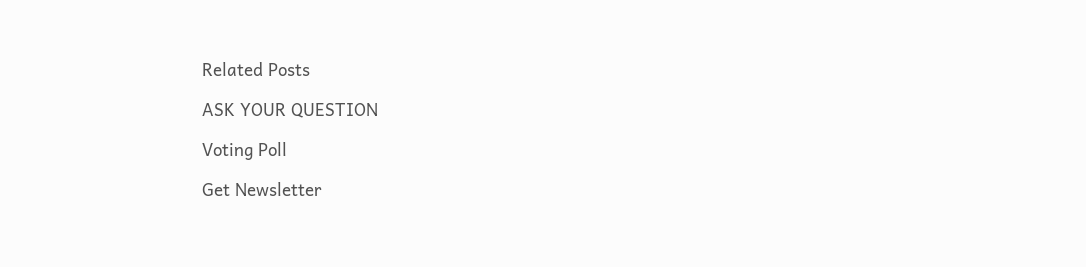Related Posts

ASK YOUR QUESTION

Voting Poll

Get Newsletter